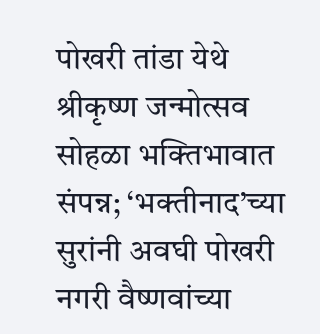पोखरी तांडा येथे श्रीकृष्ण जन्मोत्सव सोहळा भक्तिभावात संपन्न; ‘भक्तीनाद’च्या सुरांनी अवघी पोखरी नगरी वैष्णवांच्या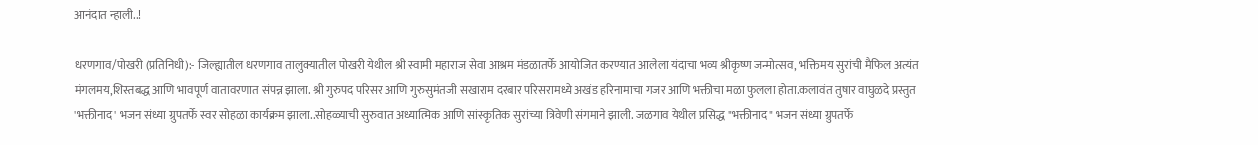आनंदात न्हाली..!

धरणगाव/पोखरी (प्रतिनिधी):- जिल्ह्यातील धरणगाव तालुक्यातील पोखरी येथील श्री स्वामी महाराज सेवा आश्रम मंडळातर्फे आयोजित करण्यात आलेला यंदाचा भव्य श्रीकृष्ण जन्मोत्सव, भक्तिमय सुरांची मैफिल अत्यंत मंगलमय,शिस्तबद्ध आणि भावपूर्ण वातावरणात संपन्न झाला. श्री गुरुपद परिसर आणि गुरुसुमंतजी सखाराम दरबार परिसरामध्ये अखंड हरिनामाचा गजर आणि भक्तीचा मळा फुलला होता.कलावंत तुषार वाघुळदे प्रस्तुत 'भक्तीनाद' भजन संध्या ग्रुपतर्फे स्वर सोहळा कार्यक्रम झाला..सोहळ्याची सुरुवात अध्यात्मिक आणि सांस्कृतिक सुरांच्या त्रिवेणी संगमाने झाली. जळगाव येथील प्रसिद्ध "भक्तीनाद" भजन संध्या ग्रुपतर्फे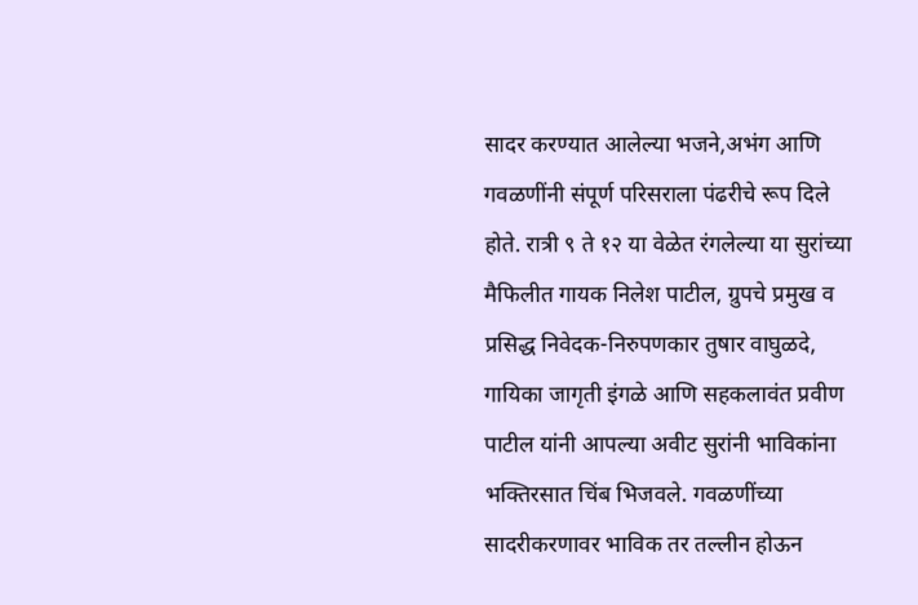सादर करण्यात आलेल्या भजने,अभंग आणि गवळणींनी संपूर्ण परिसराला पंढरीचे रूप दिले होते. रात्री ९ ते १२ या वेळेत रंगलेल्या या सुरांच्या मैफिलीत गायक निलेश पाटील, ग्रुपचे प्रमुख व प्रसिद्ध निवेदक-निरुपणकार तुषार वाघुळदे, गायिका जागृती इंगळे आणि सहकलावंत प्रवीण पाटील यांनी आपल्या अवीट सुरांनी भाविकांना भक्तिरसात चिंब भिजवले. गवळणींच्या सादरीकरणावर भाविक तर तल्लीन होऊन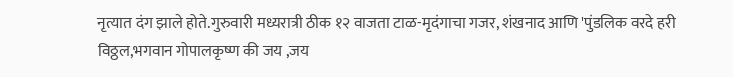नृत्यात दंग झाले होते.गुरुवारी मध्यरात्री ठीक १२ वाजता टाळ-मृदंगाचा गजर, शंखनाद आणि 'पुंडलिक वरदे हरी विठ्ठल,भगवान गोपालकृष्ण की जय ,जय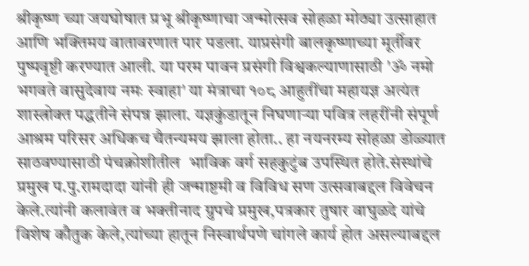श्रीकृष्ण च्या जयघोषात प्रभू श्रीकृष्णाचा जन्मोत्सव सोहळा मोठ्या उत्साहात आणि भक्तिमय वातावरणात पार पडला. याप्रसंगी बालकृष्णाच्या मूर्तीवर पुष्पवृष्टी करण्यात आली. या परम पावन प्रसंगी विश्वकल्याणासाठी 'ॐ नमो भगवते वासुदेवाय नमः स्वाहा' या मंत्राचा १०८ आहुतींचा महायज्ञ अत्यंत शास्त्रोक्त पद्धतीने संपन्न झाला. यज्ञकुंडातून निघणाऱ्या पवित्र लहरींनी संपूर्ण आश्रम परिसर अधिकच चैतन्यमय झाला होता.. हा नयनरम्य सोहळा डोळ्यात साठवण्यासाठी पंचक्रोशीतील  भाविक वर्ग सहकुटुंब उपस्थित होते.संस्थांचे प्रमुख प.पु.रामदादा यांनी ही जन्माष्टमी व विविध सण उत्सवाबद्दल विवेचन केले.त्यांनी कलावंत व भक्तीनाद ग्रुपचे प्रमुख,पत्रकार तुषार वाघुळदे यांचे विशेष कौतुक केले,त्यांच्या हातून निस्वार्थपणे चांगले कार्य होत असल्याबद्दल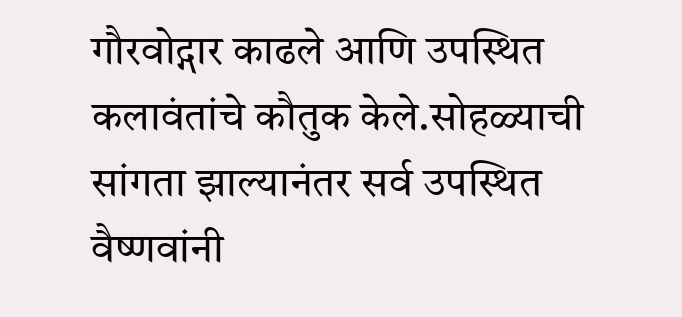गौरवोद्गार काढले आणि उपस्थित कलावंतांचे कौतुक केले.सोहळ्याची सांगता झाल्यानंतर सर्व उपस्थित वैष्णवांनी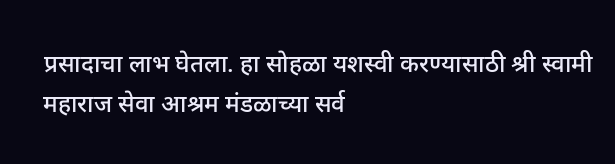प्रसादाचा लाभ घेतला. हा सोहळा यशस्वी करण्यासाठी श्री स्वामी महाराज सेवा आश्रम मंडळाच्या सर्व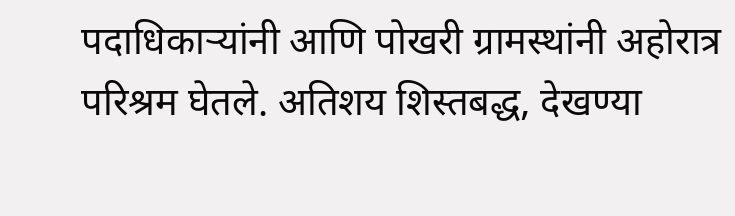पदाधिकाऱ्यांनी आणि पोखरी ग्रामस्थांनी अहोरात्र परिश्रम घेतले. अतिशय शिस्तबद्ध, देखण्या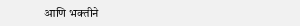आणि भक्तीने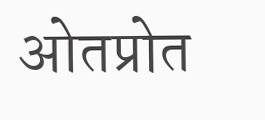ओतप्रोत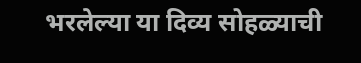भरलेल्या या दिव्य सोहळ्याची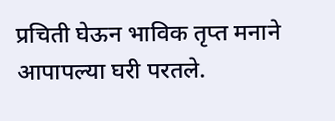प्रचिती घेऊन भाविक तृप्त मनाने आपापल्या घरी परतले.